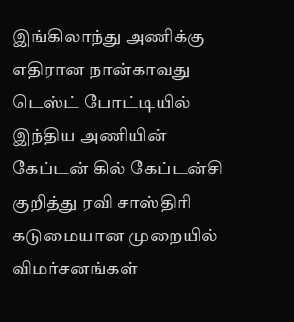இங்கிலாந்து அணிக்கு எதிரான நான்காவது டெஸ்ட் போட்டியில் இந்திய அணியின் கேப்டன் கில் கேப்டன்சி குறித்து ரவி சாஸ்திரி கடுமையான முறையில் விமர்சனங்கள்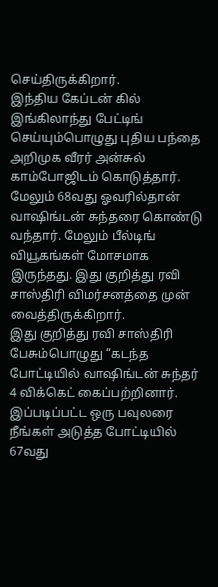செய்திருக்கிறார்.
இந்திய கேப்டன் கில் இங்கிலாந்து பேட்டிங் செய்யும்பொழுது புதிய பந்தை அறிமுக வீரர் அன்சுல் காம்போஜிடம் கொடுத்தார். மேலும் 68வது ஓவரில்தான் வாஷிங்டன் சுந்தரை கொண்டு வந்தார். மேலும் பீல்டிங் வியூகங்கள் மோசமாக இருந்தது. இது குறித்து ரவி சாஸ்திரி விமர்சனத்தை முன் வைத்திருக்கிறார்.
இது குறித்து ரவி சாஸ்திரி பேசும்பொழுது “கடந்த போட்டியில் வாஷிங்டன் சுந்தர் 4 விக்கெட் கைப்பற்றினார். இப்படிப்பட்ட ஒரு பவுலரை நீங்கள் அடுத்த போட்டியில் 67வது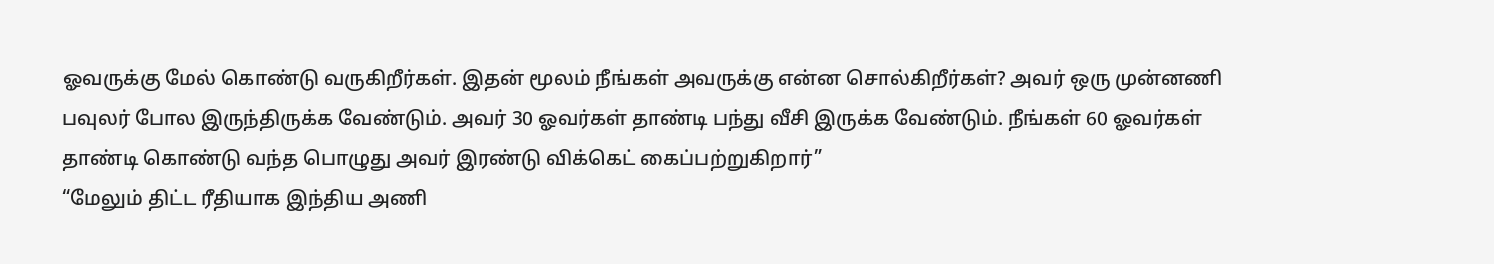ஓவருக்கு மேல் கொண்டு வருகிறீர்கள். இதன் மூலம் நீங்கள் அவருக்கு என்ன சொல்கிறீர்கள்? அவர் ஒரு முன்னணி பவுலர் போல இருந்திருக்க வேண்டும். அவர் 30 ஓவர்கள் தாண்டி பந்து வீசி இருக்க வேண்டும். நீங்கள் 60 ஓவர்கள் தாண்டி கொண்டு வந்த பொழுது அவர் இரண்டு விக்கெட் கைப்பற்றுகிறார்”
“மேலும் திட்ட ரீதியாக இந்திய அணி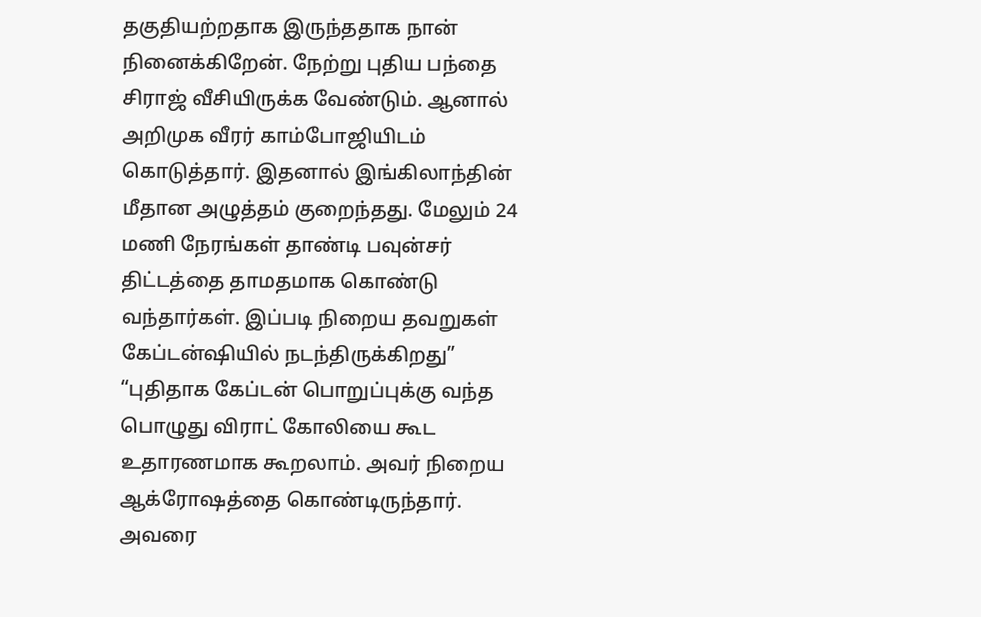தகுதியற்றதாக இருந்ததாக நான் நினைக்கிறேன். நேற்று புதிய பந்தை சிராஜ் வீசியிருக்க வேண்டும். ஆனால் அறிமுக வீரர் காம்போஜியிடம் கொடுத்தார். இதனால் இங்கிலாந்தின் மீதான அழுத்தம் குறைந்தது. மேலும் 24 மணி நேரங்கள் தாண்டி பவுன்சர் திட்டத்தை தாமதமாக கொண்டு வந்தார்கள். இப்படி நிறைய தவறுகள் கேப்டன்ஷியில் நடந்திருக்கிறது”
“புதிதாக கேப்டன் பொறுப்புக்கு வந்த பொழுது விராட் கோலியை கூட உதாரணமாக கூறலாம். அவர் நிறைய ஆக்ரோஷத்தை கொண்டிருந்தார். அவரை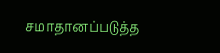சமாதானப்படுத்த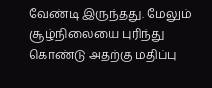வேண்டி இருந்தது. மேலும் சூழ்நிலையை புரிந்து கொண்டு அதற்கு மதிப்பு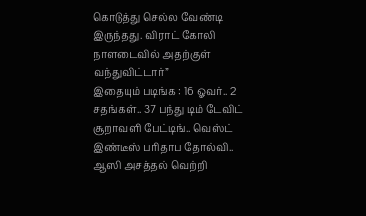கொடுத்து செல்ல வேண்டி இருந்தது. விராட் கோலி நாளடைவில் அதற்குள் வந்துவிட்டார்”
இதையும் படிங்க : 16 ஓவர்.. 2 சதங்கள்.. 37 பந்து டிம் டேவிட் சூறாவளி பேட்டிங்.. வெஸ்ட் இண்டீஸ் பரிதாப தோல்வி.. ஆஸி அசத்தல் வெற்றி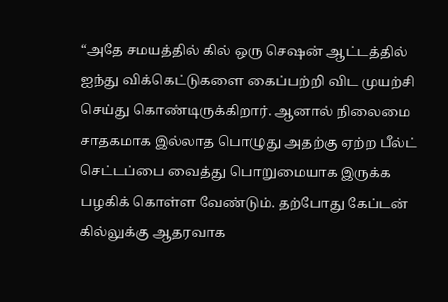“அதே சமயத்தில் கில் ஒரு செஷன் ஆட்டத்தில் ஐந்து விக்கெட்டுகளை கைப்பற்றி விட முயற்சி செய்து கொண்டிருக்கிறார். ஆனால் நிலைமை சாதகமாக இல்லாத பொழுது அதற்கு ஏற்ற பீல்ட் செட்டப்பை வைத்து பொறுமையாக இருக்க பழகிக் கொள்ள வேண்டும். தற்போது கேப்டன் கில்லுக்கு ஆதரவாக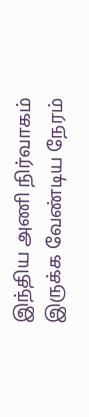இந்திய அணி நிர்வாகம் இருக்க வேண்டிய நேரம்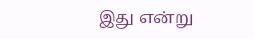இது என்று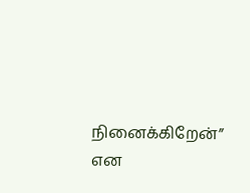நினைக்கிறேன்” என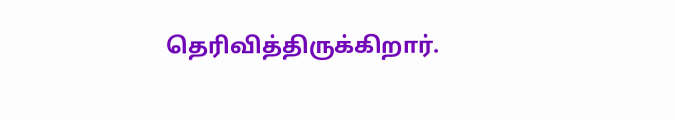தெரிவித்திருக்கிறார்.